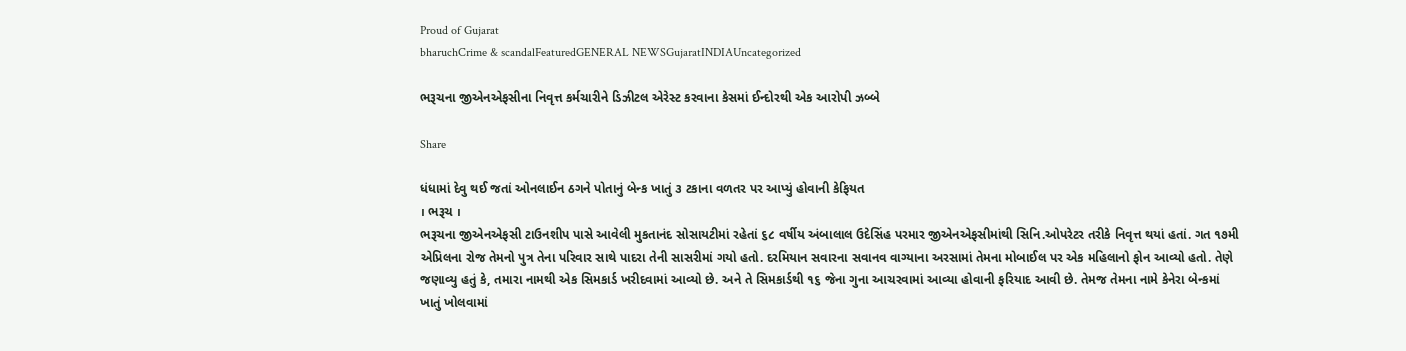Proud of Gujarat
bharuchCrime & scandalFeaturedGENERAL NEWSGujaratINDIAUncategorized

ભરૂચના જીએનએફસીના નિવૃત્ત કર્મચારીને ડિઝીટલ એરેસ્ટ કરવાના કેસમાં ઈન્દોરથી એક આરોપી ઝબ્બે

Share

ધંધામાં દેવુ થઈ જતાં ઓનલાઈન ઠગને પોતાનું બેન્ક ખાતું ૩ ટકાના વળતર પર આપ્યું હોવાની કેફિયત
। ભરૂચ ।
ભરૂચના જીએનએફસી ટાઉનશીપ પાસે આવેલી મુકતાનંદ સોસાયટીમાં રહેતાં ૬૮ વર્ષીય અંબાલાલ ઉદેસિંહ પરમાર જીએનએફસીમાંથી સિનિ.ઓપરેટર તરીકે નિવૃત્ત થયાં હતાં. ગત ૧૭મી એપ્રિલના રોજ તેમનો પુત્ર તેના પરિવાર સાથે પાદરા તેની સાસરીમાં ગયો હતો. દરમિયાન સવારના સવાનવ વાગ્યાના અરસામાં તેમના મોબાઈલ પર એક મહિલાનો ફોન આવ્યો હતો. તેણે જણાવ્યુ હતું કે, તમારા નામથી એક સિમકાર્ડ ખરીદવામાં આવ્યો છે. અને તે સિમકાર્ડથી ૧૬ જેના ગુના આચરવામાં આવ્યા હોવાની ફરિયાદ આવી છે. તેમજ તેમના નામે કેનેરા બેન્કમાં ખાતું ખોલવામાં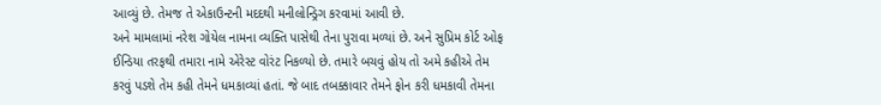આવ્યું છે. તેમજ તે એકાઉન્ટની મદદથી મનીલોન્ડ્રિગ કરવામાં આવી છે.
અને મામલામાં નરેશ ગોયેલ નામના વ્યક્તિ પાસેથી તેના પુરાવા મળ્યાં છે. અને સુપ્રિમ કોર્ટ ઓફ ઈન્ડિયા તરફથી તમારા નામે એરેસ્ટ વોરંટ નિકળ્યો છે. તમારે બચવું હોય તો અમે કહીએ તેમ કરવું પડશે તેમ કહી તેમને ધમકાવ્યાં હતાં. જે બાદ તબક્કાવાર તેમને ફોન કરી ધમકાવી તેમના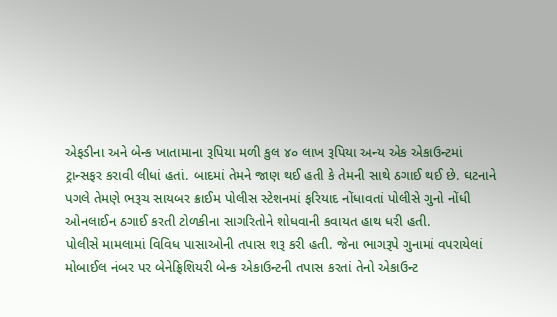એફડીના અને બેન્ક ખાતામાના રૂપિયા મળી કુલ ૪૦ લાખ રૂપિયા અન્ય એક એકાઉન્ટમાં ટ્રાન્સફર કરાવી લીધાં હતાં. બાદમાં તેમને જાણ થઈ હતી કે તેમની સાથે ઠગાઈ થઈ છે. ઘટનાને પગલે તેમણે ભરૂચ સાયબર ક્રાઈમ પોલીસ સ્ટેશનમાં ફરિયાદ નોંધાવતાં પોલીસે ગુનો નોંધી ઓનલાઈન ઠગાઈ કરતી ટોળકીના સાગરિતોને શોધવાની કવાયત હાથ ધરી હતી.
પોલીસે મામલામાં વિવિધ પાસાઓની તપાસ શરૂ કરી હતી. જેના ભાગરૂપે ગુનામાં વપરાયેલાં મોબાઈલ નંબર પર બેનેફ્રિશિયરી બેન્ક એકાઉન્ટની તપાસ કરતાં તેનો એકાઉન્ટ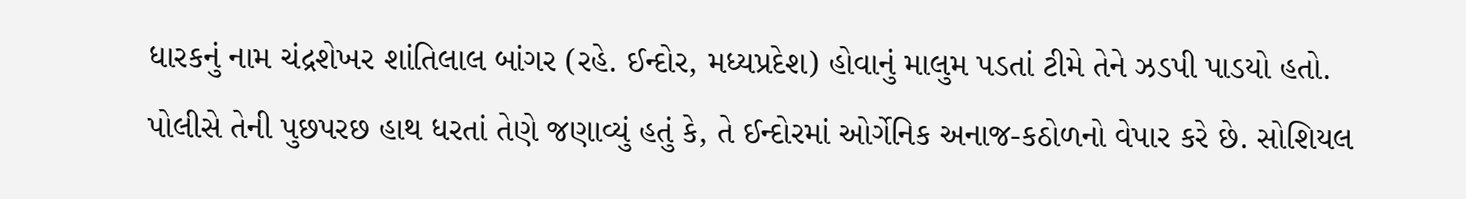ધારકનું નામ ચંદ્રશેખર શાંતિલાલ બાંગર (રહે. ઈન્દોર, મધ્યપ્રદેશ) હોવાનું માલુમ પડતાં ટીમે તેને ઝડપી પાડયો હતો. પોલીસે તેની પુછપરછ હાથ ધરતાં તેણે જણાવ્યું હતું કે, તે ઈન્દોરમાં ઓર્ગેનિક અનાજ-કઠોળનો વેપાર કરે છે. સોશિયલ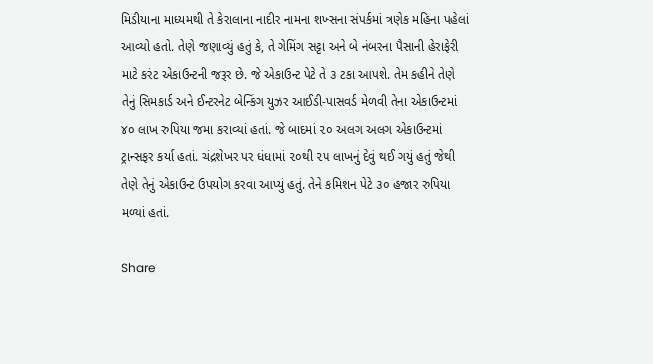મિડીયાના માધ્યમથી તે કેરાલાના નાદીર નામના શખ્સના સંપર્કમાં ત્રણેક મહિના પહેલાં આવ્યો હતો. તેણે જણાવ્યું હતું કે, તે ગેમિંગ સટ્ટા અને બે નંબરના પૈસાની હેરાફેરી માટે કરંટ એકાઉન્ટની જરૂર છે. જે એકાઉન્ટ પેટે તે ૩ ટકા આપશે. તેમ કહીને તેણે તેનું સિમકાર્ડ અને ઈન્ટરનેટ બેન્કિંગ યુઝર આઈડી-પાસવર્ડ મેળવી તેના એકાઉન્ટમાં ૪૦ લાખ રુપિયા જમા કરાવ્યાં હતાં. જે બાદમાં ૨૦ અલગ અલગ એકાઉન્ટમાં ટ્રાન્સફર કર્યા હતાં. ચંદ્રશેખર પર ધંધામાં ૨૦થી ૨૫ લાખનું દેવું થઈ ગયું હતું જેથી તેણે તેનું એકાઉન્ટ ઉપયોગ કરવા આપ્યું હતું. તેને કમિશન પેટે ૩૦ હજાર રુપિયા મળ્યાં હતાં.

Share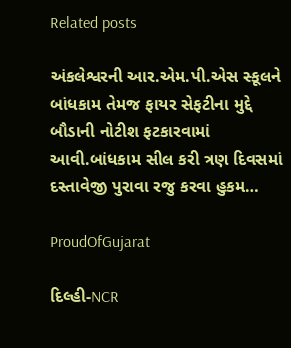Related posts

અંકલેશ્વરની આર.એમ.પી.એસ સ્કૂલને બાંધકામ તેમજ ફાયર સેફટીના મુદ્દે બૌડાની નોટીશ ફટકારવામાં આવી.બાંધકામ સીલ કરી ત્રણ દિવસમાં દસ્તાવેજી પુરાવા રજુ કરવા હુકમ…

ProudOfGujarat

દિલ્હી-NCR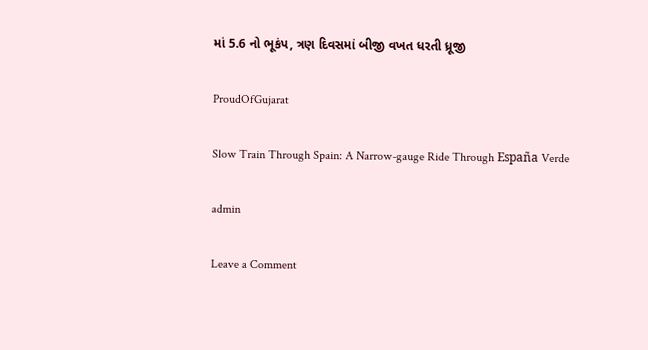માં 5.6 નો ભૂકંપ, ત્રણ દિવસમાં બીજી વખત ધરતી ધ્રૂજી

ProudOfGujarat

Slow Train Through Spain: A Narrow-gauge Ride Through España Verde

admin

Leave a Comment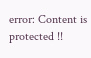error: Content is protected !!